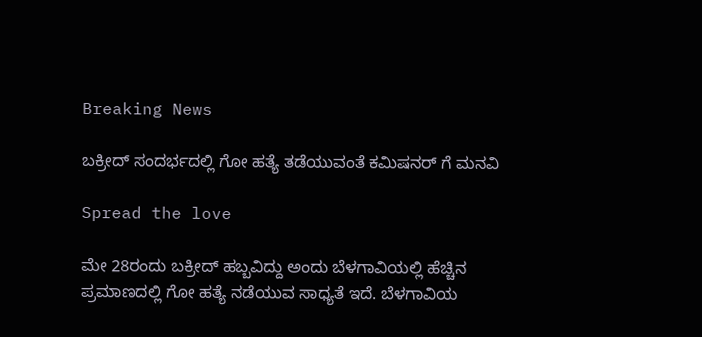Breaking News

ಬಕ್ರೀದ್ ಸಂದರ್ಭದಲ್ಲಿ ಗೋ ಹತ್ಯೆ ತಡೆಯುವಂತೆ ಕಮಿಷನರ್ ಗೆ ಮನವಿ

Spread the love

ಮೇ 28ರಂದು ಬಕ್ರೀದ್ ಹಬ್ಬವಿದ್ದು ಅಂದು ಬೆಳಗಾವಿಯಲ್ಲಿ ಹೆಚ್ಚಿನ ಪ್ರಮಾಣದಲ್ಲಿ ಗೋ ಹತ್ಯೆ ನಡೆಯುವ ಸಾಧ್ಯತೆ ಇದೆ. ಬೆಳಗಾವಿಯ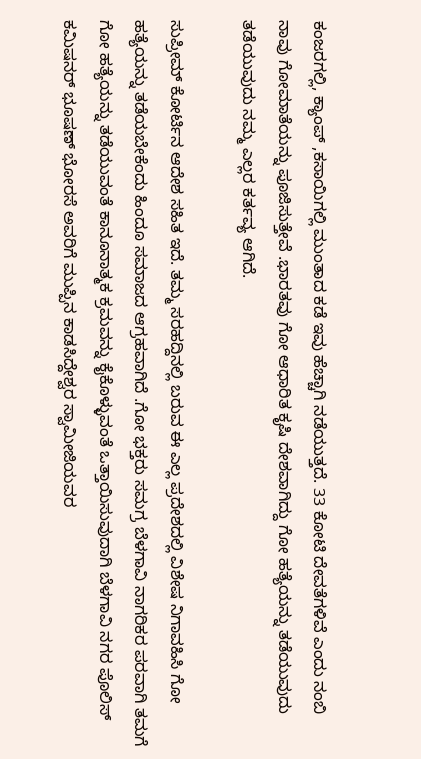ಕಂಜರಗಲ್ಲಿ, ಕ್ಯಾಂಪ್ ,ಕಸಾಯಿಗಲ್ಲಿ ಮುಂತಾದ ಕಡೆ ಇವು ಹೆಚ್ಚಾಗಿ ನಡೆಯುತ್ತದೆ. 33 ಕೋಟಿ ದೇವತೆಗಳಿವೆ ಎಂದು ನಂಬಿ ನಾವು ಗೋಮಾತೆಯನ್ನು ಪೂಜಿಸುತ್ತೇವೆ .ಭಾರತವು ಗೋ ಆಧಾರಿತ ಕೃಷಿ ದೇಶವಾಗಿದ್ದು ಗೋ ಹತ್ಯೆಯನ್ನು ತಡೆಯುವುದು ತಡೆಯುವುದು ನಮ್ಮ ಎಲ್ಲರ ಕರ್ತವ್ಯ ಆಗಿದೆ.

ಸುಪ್ರೀಮ್ ಕೋರ್ಟಿನ ಆದೇಶ ಸಹಿತ ಇದೆ. ತಮ್ಮ ಸರಹದ್ದಿನಲ್ಲಿ ಬರುವ ಈ ಎಲ್ಲ ಪ್ರದೇಶದಲ್ಲಿ ವಿಶೇಷ ನಿಗಾವಹಿಸಿ ಗೋ ಹತ್ಯೆಯನ್ನು ತಡೆಯಬೇಕೆಂದು ಹಿಂದೂ ಸಮಾಜದ ಆಗ್ರಹವಾಗಿದೆ .ಗೋ ಭಕ್ತರು ಸಮಗ್ರ ಬೆಳಗಾವಿ ನಾಗರಿಕರ ಪರವಾಗಿ ತಮಗೆ ಗೋ ಹತ್ಯೆಯನ್ನು ತಡೆಯುವಂತೆ ಕಾನೂನಾತ್ಮಕ ಕ್ರಮವನ್ನು ಕೈಕೊಳ್ಳುವಂತೆ ಒತ್ತಾಯಿಸುವುದಾಗಿ ಬೆಳಗಾವಿ ನಗರ ಪೊಲಿಸ್ ಕಮಿಷನರ್ ಭೂಷಣ್ ಭೋರಸೆ ಅವರಿಗೆ ಮುಪ್ಪಿನ ಕಾಡಸಿದ್ದೇಶ್ವರ ಸ್ವಾಮೀಜಿಯವರ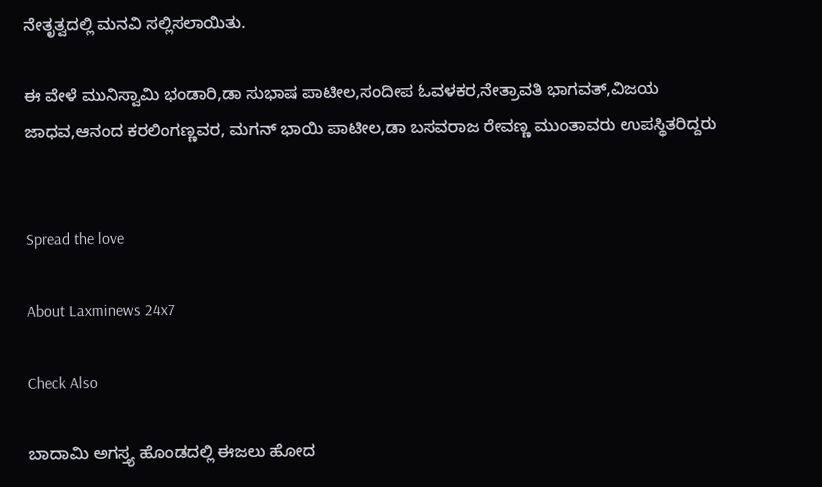ನೇತೃತ್ವದಲ್ಲಿ ಮನವಿ ಸಲ್ಲಿಸಲಾಯಿತು.

ಈ ವೇಳೆ ಮುನಿಸ್ವಾಮಿ ಭಂಡಾರಿ,ಡಾ ಸುಭಾಷ ಪಾಟೀಲ,ಸಂದೀಪ ಓವಳಕರ,ನೇತ್ರಾವತಿ ಭಾಗವತ್,ವಿಜಯ ಜಾಧವ,ಆನಂದ ಕರಲಿಂಗಣ್ಣವರ, ಮಗನ್ ಭಾಯಿ ಪಾಟೀಲ,ಡಾ ಬಸವರಾಜ ರೇವಣ್ಣ ಮುಂತಾವರು ಉಪಸ್ಥಿತರಿದ್ದರು


Spread the love

About Laxminews 24x7

Check Also

ಬಾದಾಮಿ ಅಗಸ್ತ್ಯ ಹೊಂಡದಲ್ಲಿ ಈಜಲು ಹೋದ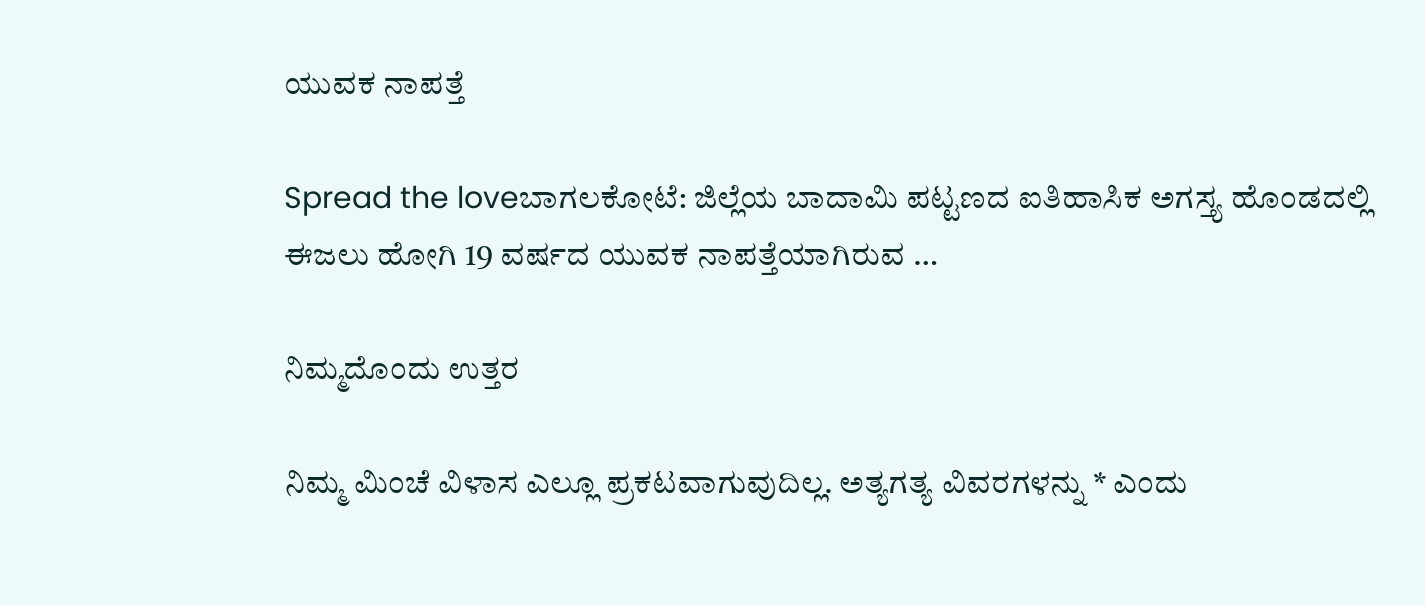ಯುವಕ ನಾಪತ್ತೆ

Spread the loveಬಾಗಲಕೋಟೆ: ಜಿಲ್ಲೆಯ ಬಾದಾಮಿ ಪಟ್ಟಣದ ಐತಿಹಾಸಿಕ ಅಗಸ್ತ್ಯ ಹೊಂಡದಲ್ಲಿ ಈಜಲು ಹೋಗಿ 19 ವರ್ಷದ ಯುವಕ ನಾಪತ್ತೆಯಾಗಿರುವ …

ನಿಮ್ಮದೊಂದು ಉತ್ತರ

ನಿಮ್ಮ ಮಿಂಚೆ ವಿಳಾಸ ಎಲ್ಲೂ ಪ್ರಕಟವಾಗುವುದಿಲ್ಲ. ಅತ್ಯಗತ್ಯ ವಿವರಗಳನ್ನು * ಎಂದು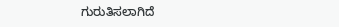ಗುರುತಿಸಲಾಗಿದೆ